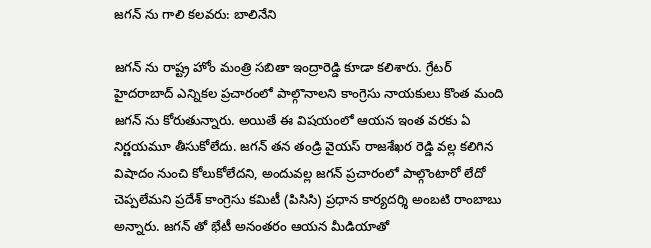జగన్ ను గాలి కలవరు: బాలినేని

జగన్ ను రాష్ట్ర హోం మంత్రి సబితా ఇంద్రారెడ్డి కూడా కలిశారు. గ్రేటర్ హైదరాబాద్ ఎన్నికల ప్రచారంలో పాల్గొనాలని కాంగ్రెసు నాయకులు కొంత మంది జగన్ ను కోరుతున్నారు. అయితే ఈ విషయంలో ఆయన ఇంత వరకు ఏ నిర్ణయమూ తీసుకోలేదు. జగన్ తన తండ్రి వైయస్ రాజశేఖర రెడ్డి వల్ల కలిగిన విషాదం నుంచి కోలుకోలేదని, అందువల్ల జగన్ ప్రచారంలో పాల్గొంటారో లేదో చెప్పలేమని ప్రదేశ్ కాంగ్రెసు కమిటీ (పిసిసి) ప్రధాన కార్యదర్శి అంబటి రాంబాబు అన్నారు. జగన్ తో భేటీ అనంతరం ఆయన మీడియాతో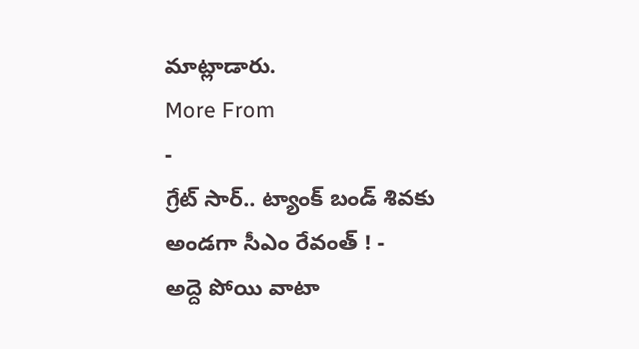మాట్లాడారు.
More From
-
గ్రేట్ సార్.. ట్యాంక్ బండ్ శివకు అండగా సీఎం రేవంత్ ! -
అద్దె పోయి వాటా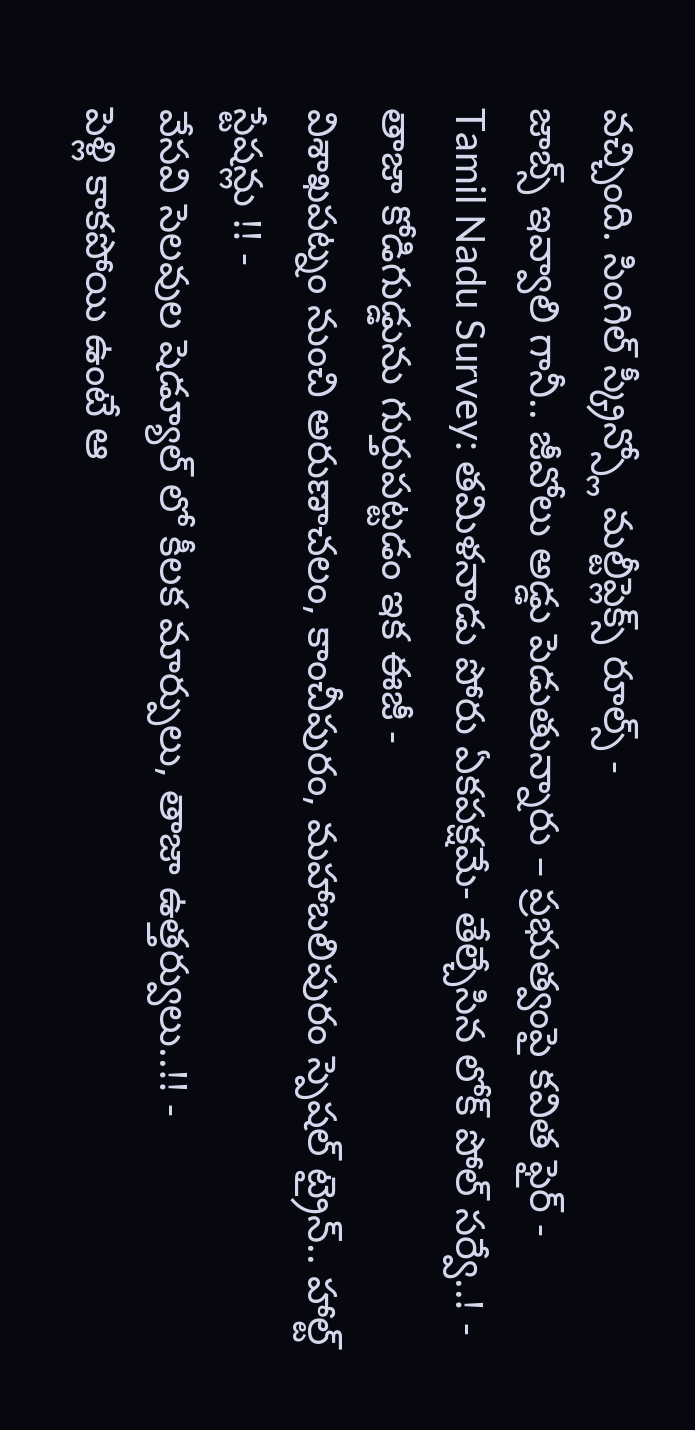వచ్చింది. సింగిల్ స్క్రీన్స్లో మల్టీప్లెక్స్ రూల్స్ -
జాబ్స్ ఇవ్వాలి గానీ.. జీవోలు అడ్డు పెడుతున్నారు – ప్రభుత్వంపై కవిత ఫైర్ -
Tamil Nadu Survey: తమిళనాడు పోరు ఏకపక్షమే- తేల్చేసిన లోక్ పోల్ సర్వే..! -
తాజా కోడిగుడ్డును గుర్తుపట్టడం ఇక ఈజీ -
విశాఖపట్నం నుంచి అరుణాచలం, కాంచీపురం, మహాబలిపురం స్పెషల్ ట్రైన్.. హాల్ట్ స్టేషన్లు !! -
వేసవి సెలవుల షెడ్యూల్ లో కీలక మార్పులు, తాజా ఉత్తర్వులు..!! -
పెళ్లి కాకపోయి ఉంటే ఆ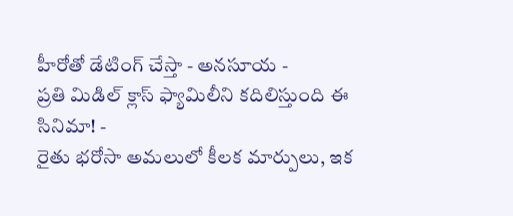హీరోతో డేటింగ్ చేస్తా - అనసూయ -
ప్రతి మిడిల్ క్లాస్ ఫ్యామిలీని కదిలిస్తుంది ఈ సినిమా! -
రైతు భరోసా అమలులో కీలక మార్పులు, ఇక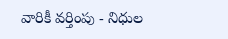వారికీ వర్తింపు - నిధుల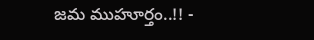జమ ముహూర్తం..!! -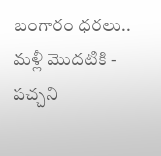బంగారం ధరలు.. మళ్లీ మొదటికి -
పచ్చని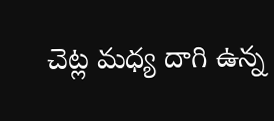చెట్ల మధ్య దాగి ఉన్న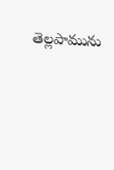తెల్లపామును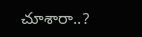చూశారా..?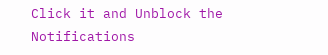Click it and Unblock the Notifications